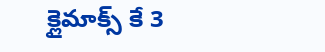క్లైమాక్స్ కే 3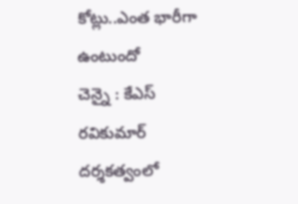కోట్లు..ఎంత భారీగా ఉంటుందో
చెన్నై : కేఎస్ రవికుమార్ దర్శకత్వంలో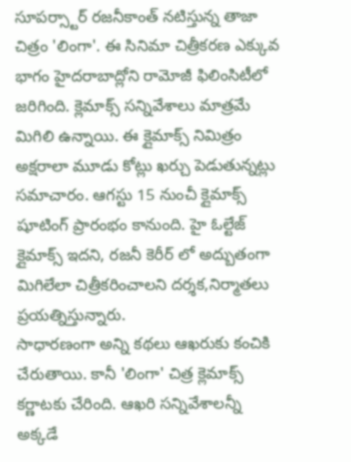సూపర్స్టార్ రజనీకాంత్ నటిస్తున్న తాజా చిత్రం 'లింగా'. ఈ సినిమా చిత్రీకరణ ఎక్కువ భాగం హైదరాబాద్లోని రామోజీ ఫిలింసిటీలో జరిగింది. క్లెమాక్స్ సన్నివేశాలు మాత్రమే మిగిలి ఉన్నాయి. ఈ క్లైమాక్స్ నిమిత్రం అక్షరాలా మూడు కోట్లు ఖర్చు పెడుతున్నట్లు సమాచారం. ఆగస్టు 15 నుంచీ క్లైమాక్స్ షూటింగ్ ప్రారంభం కానుంది. హై ఓల్టేజ్ క్లైమాక్స్ ఇదని, రజనీ కెరీర్ లో అద్బుతంగా మిగిలేలా చిత్రీకరించాలని దర్శక,నిర్మాతలు ప్రయత్నిస్తున్నారు.
సాధారణంగా అన్ని కథలు ఆఖరుకు కంచికి చేరుతాయి. కానీ 'లింగా' చిత్ర క్లెమాక్స్ కర్ణాటకు చేరింది. ఆఖరి సన్నివేశాలన్నీ అక్కడే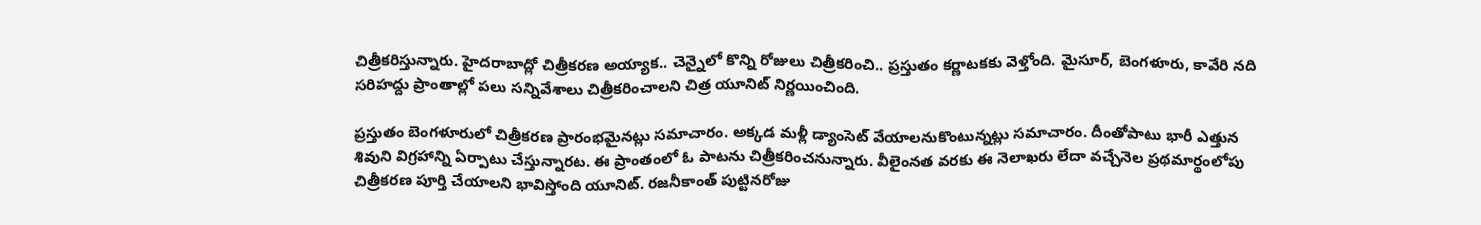చిత్రీకరిస్తున్నారు. హైదరాబాద్లో చిత్రీకరణ అయ్యాక.. చెన్నైలో కొన్ని రోజులు చిత్రీకరించి.. ప్రస్తుతం కర్ణాటకకు వెళ్తోంది. మైసూర్, బెంగళూరు, కావేరి నది సరిహద్దు ప్రాంతాల్లో పలు సన్నివేశాలు చిత్రీకరించాలని చిత్ర యూనిట్ నిర్ణయించింది.

ప్రస్తుతం బెంగళూరులో చిత్రీకరణ ప్రారంభమైనట్లు సమాచారం. అక్కడ మళ్లీ డ్యాంసెట్ వేయాలనుకొంటున్నట్లు సమాచారం. దీంతోపాటు భారీ ఎత్తున శివుని విగ్రహాన్ని ఏర్పాటు చేస్తున్నారట. ఈ ప్రాంతంలో ఓ పాటను చిత్రీకరించనున్నారు. వీలైంనత వరకు ఈ నెలాఖరు లేదా వచ్చేనెల ప్రథమార్థంలోపు చిత్రీకరణ పూర్తి చేయాలని భావిస్తోంది యూనిట్. రజనీకాంత్ పుట్టినరోజు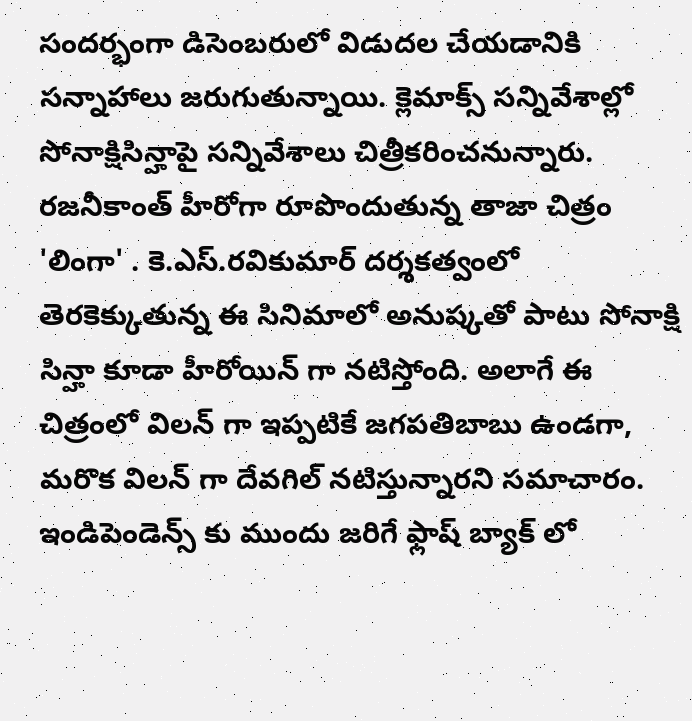సందర్భంగా డిసెంబరులో విడుదల చేయడానికి సన్నాహాలు జరుగుతున్నాయి. క్లెమాక్స్ సన్నివేశాల్లో సోనాక్షిసిన్హాపై సన్నివేశాలు చిత్రీకరించనున్నారు.
రజనీకాంత్ హీరోగా రూపొందుతున్న తాజా చిత్రం 'లింగా' . కె.ఎస్.రవికుమార్ దర్శకత్వంలో తెరకెక్కుతున్న ఈ సినిమాలో అనుష్కతో పాటు సోనాక్షి సిన్హా కూడా హీరోయిన్ గా నటిస్తోంది. అలాగే ఈ చిత్రంలో విలన్ గా ఇప్పటికే జగపతిబాబు ఉండగా, మరొక విలన్ గా దేవగిల్ నటిస్తున్నారని సమాచారం. ఇండిపెండెన్స్ కు ముందు జరిగే ఫ్లాష్ బ్యాక్ లో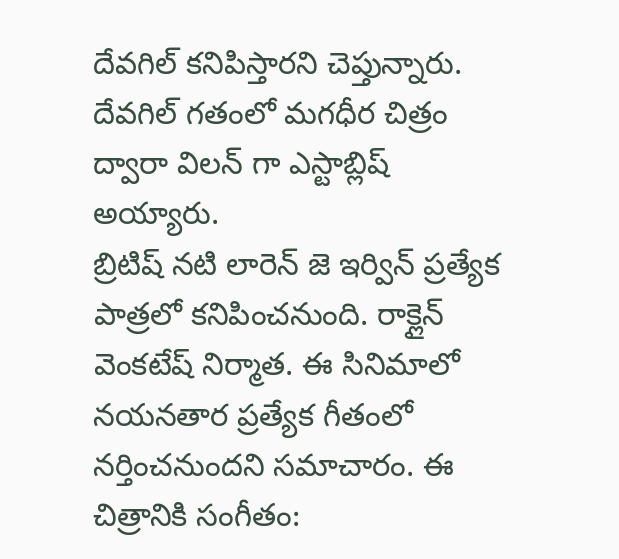దేవగిల్ కనిపిస్తారని చెప్తున్నారు. దేవగిల్ గతంలో మగధీర చిత్రం ద్వారా విలన్ గా ఎస్టాబ్లిష్ అయ్యారు.
బ్రిటిష్ నటి లారెన్ జె ఇర్విన్ ప్రత్యేక పాత్రలో కనిపించనుంది. రాక్లైన్ వెంకటేష్ నిర్మాత. ఈ సినిమాలో నయనతార ప్రత్యేక గీతంలో నర్తించనుందని సమాచారం. ఈ చిత్రానికి సంగీతం: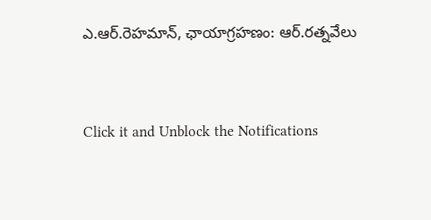ఎ.ఆర్.రెహమాన్, ఛాయాగ్రహణం: ఆర్.రత్నవేలు


Click it and Unblock the Notifications